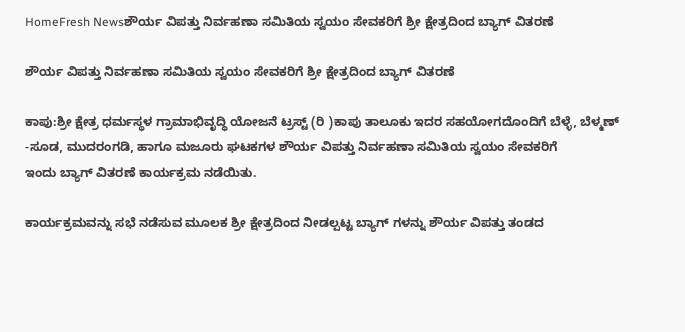HomeFresh Newsಶೌರ್ಯ ವಿಪತ್ತು ನಿರ್ವಹಣಾ ಸಮಿತಿಯ ಸ್ವಯಂ ಸೇವಕರಿಗೆ ಶ್ರೀ ಕ್ಷೇತ್ರದಿಂದ ಬ್ಯಾಗ್ ವಿತರಣೆ

ಶೌರ್ಯ ವಿಪತ್ತು ನಿರ್ವಹಣಾ ಸಮಿತಿಯ ಸ್ವಯಂ ಸೇವಕರಿಗೆ ಶ್ರೀ ಕ್ಷೇತ್ರದಿಂದ ಬ್ಯಾಗ್ ವಿತರಣೆ

ಕಾಪು:ಶ್ರೀ ಕ್ಷೇತ್ರ ಧರ್ಮಸ್ಥಳ ಗ್ರಾಮಾಭಿವೃದ್ಧಿ ಯೋಜನೆ ಟ್ರಸ್ಟ್ (ರಿ )ಕಾಪು ತಾಲೂಕು ಇದರ ಸಹಯೋಗದೊಂದಿಗೆ ಬೆಳ್ಳೆ, ಬೆಳ್ಮಣ್ -ಸೂಡ, ಮುದರಂಗಡಿ, ಹಾಗೂ ಮಜೂರು ಘಟಕಗಳ ಶೌರ್ಯ ವಿಪತ್ತು ನಿರ್ವಹಣಾ ಸಮಿತಿಯ ಸ್ವಯಂ ಸೇವಕರಿಗೆ
ಇಂದು ಬ್ಯಾಗ್ ವಿತರಣೆ ಕಾರ್ಯಕ್ರಮ ನಡೆಯಿತು.

ಕಾರ್ಯಕ್ರಮವನ್ನು ಸಭೆ ನಡೆಸುವ ಮೂಲಕ ಶ್ರೀ ಕ್ಷೇತ್ರದಿಂದ ನೀಡಲ್ಪಟ್ಟ ಬ್ಯಾಗ್ ಗಳನ್ನು ಶೌರ್ಯ ವಿಪತ್ತು ತಂಡದ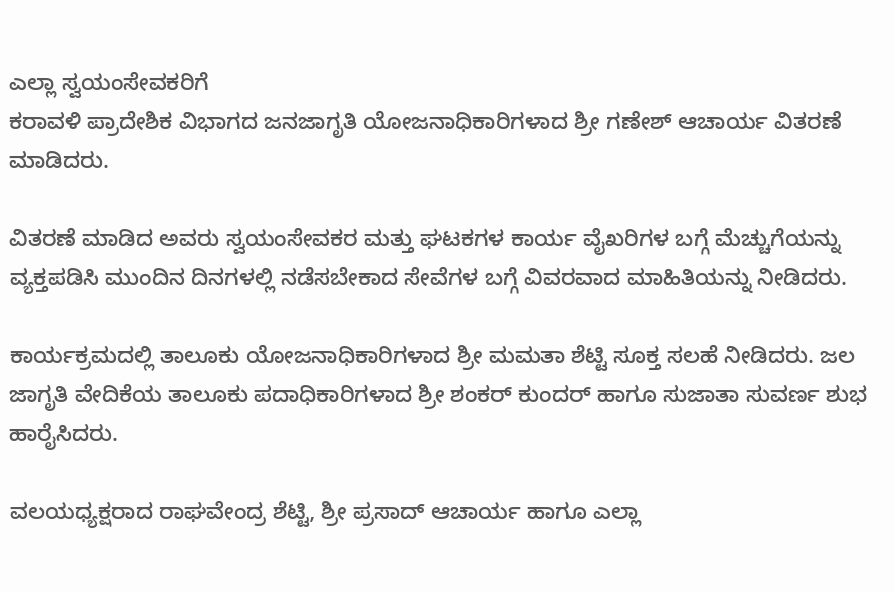ಎಲ್ಲಾ ಸ್ವಯಂಸೇವಕರಿಗೆ
ಕರಾವಳಿ ಪ್ರಾದೇಶಿಕ ವಿಭಾಗದ ಜನಜಾಗೃತಿ ಯೋಜನಾಧಿಕಾರಿಗಳಾದ ಶ್ರೀ ಗಣೇಶ್ ಆಚಾರ್ಯ ವಿತರಣೆ ಮಾಡಿದರು‌.

ವಿತರಣೆ ಮಾಡಿದ ಅವರು ಸ್ವಯಂಸೇವಕರ ಮತ್ತು ಘಟಕಗಳ ಕಾರ್ಯ ವೈಖರಿಗಳ ಬಗ್ಗೆ ಮೆಚ್ಚುಗೆಯನ್ನು ವ್ಯಕ್ತಪಡಿಸಿ ಮುಂದಿನ ದಿನಗಳಲ್ಲಿ ನಡೆಸಬೇಕಾದ ಸೇವೆಗಳ ಬಗ್ಗೆ ವಿವರವಾದ ಮಾಹಿತಿಯನ್ನು ನೀಡಿದರು.

ಕಾರ್ಯಕ್ರಮದಲ್ಲಿ ತಾಲೂಕು ಯೋಜನಾಧಿಕಾರಿಗಳಾದ ಶ್ರೀ ಮಮತಾ ಶೆಟ್ಟಿ ಸೂಕ್ತ ಸಲಹೆ ನೀಡಿದರು. ಜಲ ಜಾಗೃತಿ ವೇದಿಕೆಯ ತಾಲೂಕು ಪದಾಧಿಕಾರಿಗಳಾದ ಶ್ರೀ ಶಂಕರ್ ಕುಂದರ್ ಹಾಗೂ ಸುಜಾತಾ ಸುವರ್ಣ ಶುಭ ಹಾರೈಸಿದರು.

ವಲಯಧ್ಯಕ್ಷರಾದ ರಾಘವೇಂದ್ರ ಶೆಟ್ಟಿ, ಶ್ರೀ ಪ್ರಸಾದ್ ಆಚಾರ್ಯ ಹಾಗೂ ಎಲ್ಲಾ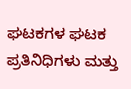ಘಟಕಗಳ ಘಟಕ ಪ್ರತಿನಿಧಿಗಳು ಮತ್ತು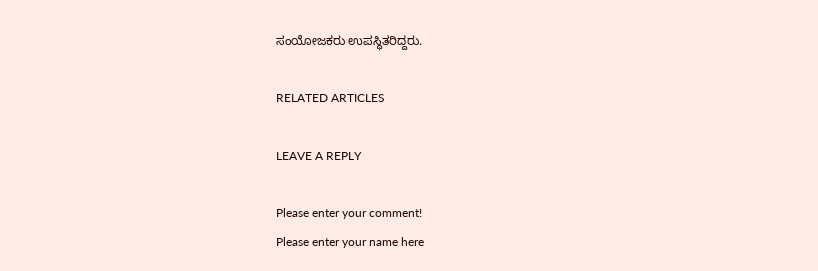ಸಂಯೋಜಕರು ಉಪಸ್ಥಿತರಿದ್ದರು.

RELATED ARTICLES

LEAVE A REPLY

Please enter your comment!
Please enter your name here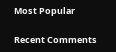Most Popular

Recent Comments